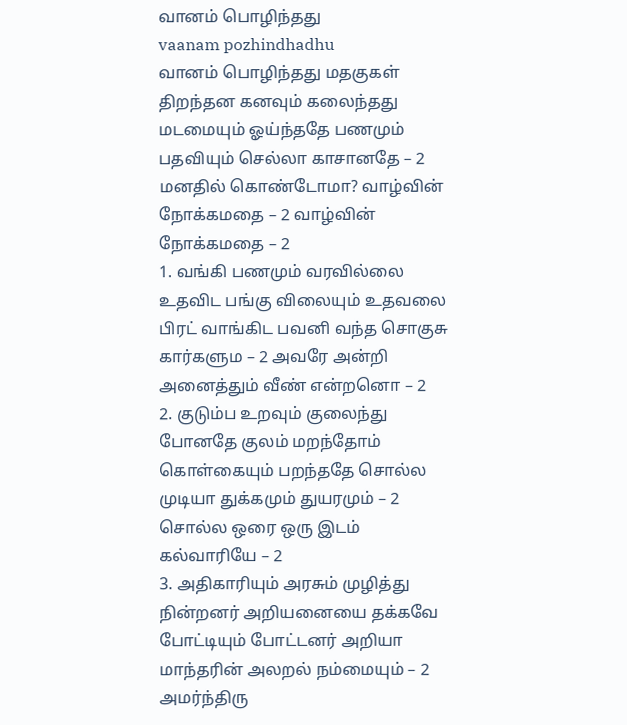வானம் பொழிந்தது
vaanam pozhindhadhu
வானம் பொழிந்தது மதகுகள் திறந்தன கனவும் கலைந்தது மடமையும் ஓய்ந்ததே பணமும் பதவியும் செல்லா காசானதே – 2 மனதில் கொண்டோமா? வாழ்வின் நோக்கமதை – 2 வாழ்வின் நோக்கமதை – 2
1. வங்கி பணமும் வரவில்லை உதவிட பங்கு விலையும் உதவலை பிரட் வாங்கிட பவனி வந்த சொகுசு கார்களும – 2 அவரே அன்றி அனைத்தும் வீண் என்றனொ – 2
2. குடும்ப உறவும் குலைந்து போனதே குலம் மறந்தோம் கொள்கையும் பறந்ததே சொல்ல முடியா துக்கமும் துயரமும் – 2 சொல்ல ஒரை ஒரு இடம் கல்வாரியே – 2
3. அதிகாரியும் அரசும் முழித்து நின்றனர் அறியனையை தக்கவே போட்டியும் போட்டனர் அறியா மாந்தரின் அலறல் நம்மையும் – 2 அமர்ந்திரு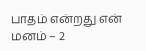பாதம் என்றது என் மனம் – 2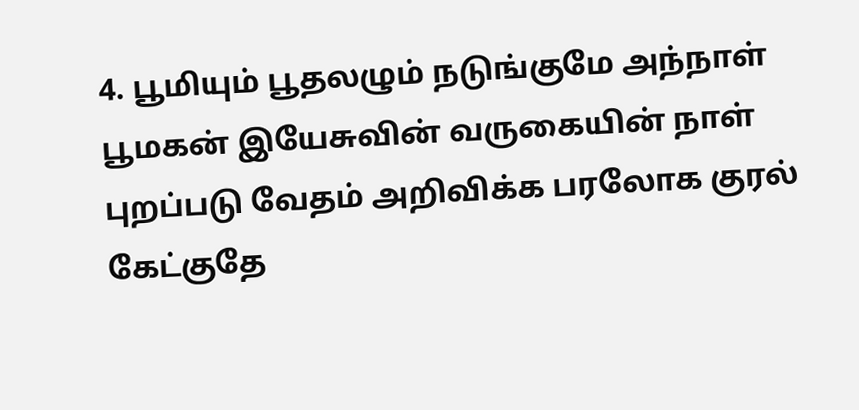4. பூமியும் பூதலழும் நடுங்குமே அந்நாள் பூமகன் இயேசுவின் வருகையின் நாள் புறப்படு வேதம் அறிவிக்க பரலோக குரல் கேட்குதே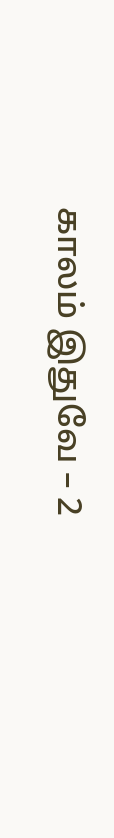காலம் இதுவே – 2